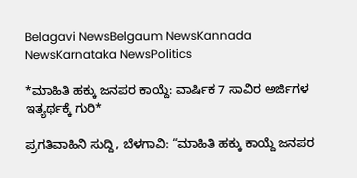Belagavi NewsBelgaum NewsKannada NewsKarnataka NewsPolitics

*ಮಾಹಿತಿ ಹಕ್ಕು ಜನಪರ ಕಾಯ್ದೆ: ವಾರ್ಷಿಕ 7 ಸಾವಿರ ಅರ್ಜಿಗಳ ಇತ್ಯರ್ಥಕ್ಕೆ ಗುರಿ*

ಪ್ರಗತಿವಾಹಿನಿ ಸುದ್ದಿ, ಬೆಳಗಾವಿ: “ಮಾಹಿತಿ ಹಕ್ಕು ಕಾಯ್ದೆ ಜನಪರ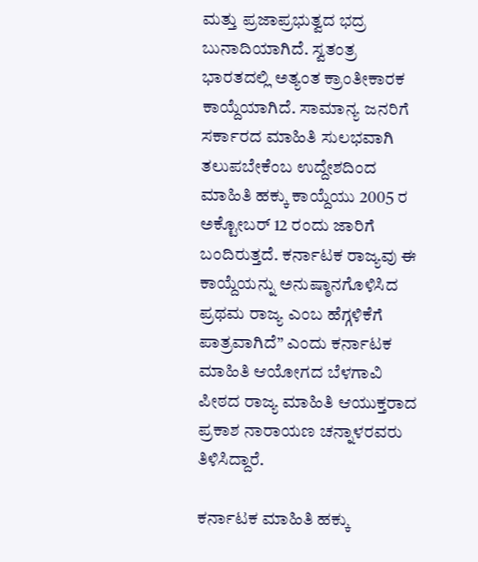ಮತ್ತು ಪ್ರಜಾಪ್ರಭುತ್ವದ ಭದ್ರ ಬುನಾದಿಯಾಗಿದೆ. ಸ್ವತಂತ್ರ ಭಾರತದಲ್ಲಿ ಅತ್ಯಂತ ಕ್ರಾಂತೀಕಾರಕ ಕಾಯ್ದೆಯಾಗಿದೆ. ಸಾಮಾನ್ಯ ಜನರಿಗೆ ಸರ್ಕಾರದ ಮಾಹಿತಿ ಸುಲಭವಾಗಿ ತಲುಪಬೇಕೆಂಬ ಉದ್ದೇಶದಿಂದ ಮಾಹಿತಿ ಹಕ್ಕು ಕಾಯ್ದೆಯು 2005 ರ ಅಕ್ಟೋಬರ್ 12 ರಂದು ಜಾರಿಗೆ ಬಂದಿರುತ್ತದೆ. ಕರ್ನಾಟಕ ರಾಜ್ಯವು ಈ ಕಾಯ್ದೆಯನ್ನು ಅನುಷ್ಠಾನಗೊಳಿಸಿದ ಪ್ರಥಮ ರಾಜ್ಯ ಎಂಬ ಹೆಗ್ಗಳಿಕೆಗೆ ಪಾತ್ರವಾಗಿದೆ” ಎಂದು ಕರ್ನಾಟಕ ಮಾಹಿತಿ ಆಯೋಗದ ಬೆಳಗಾವಿ ಪೀಠದ ರಾಜ್ಯ ಮಾಹಿತಿ ಆಯುಕ್ತರಾದ ಪ್ರಕಾಶ ನಾರಾಯಣ ಚನ್ನಾಳರವರು ತಿಳಿಸಿದ್ದಾರೆ.

ಕರ್ನಾಟಕ ಮಾಹಿತಿ ಹಕ್ಕು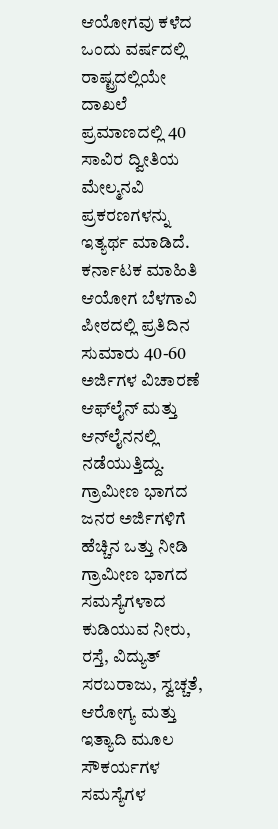ಆಯೋಗವು ಕಳೆದ ಒಂದು ವರ್ಷದಲ್ಲಿ ರಾಷ್ಟ್ರದಲ್ಲಿಯೇ ದಾಖಲೆ ಪ್ರಮಾಣದಲ್ಲಿ 40 ಸಾವಿರ ದ್ವೀತಿಯ ಮೇಲ್ಮನವಿ ಪ್ರಕರಣಗಳನ್ನು ಇತ್ಯರ್ಥ ಮಾಡಿದೆ. ಕರ್ನಾಟಕ ಮಾಹಿತಿ ಆಯೋಗ ಬೆಳಗಾವಿ ಪೀಠದಲ್ಲಿ ಪ್ರತಿದಿನ ಸುಮಾರು 40-60 ಅರ್ಜಿಗಳ ವಿಚಾರಣೆ ಆಫ್‌ಲೈನ್ ಮತ್ತು ಆನ್‌ಲೈನನಲ್ಲಿ ನಡೆಯುತ್ತಿದ್ದು. ಗ್ರಾಮೀಣ ಭಾಗದ ಜನರ ಅರ್ಜಿಗಳಿಗೆ ಹೆಚ್ಚಿನ ಒತ್ತು ನೀಡಿ ಗ್ರಾಮೀಣ ಭಾಗದ ಸಮಸ್ಯೆಗಳಾದ ಕುಡಿಯುವ ನೀರು, ರಸ್ತೆ, ವಿದ್ಯುತ್ ಸರಬರಾಜು, ಸ್ವಚ್ಚತೆ, ಆರೋಗ್ಯ ಮತ್ತು ಇತ್ಯಾದಿ ಮೂಲ ಸೌಕರ್ಯಗಳ ಸಮಸ್ಯೆಗಳ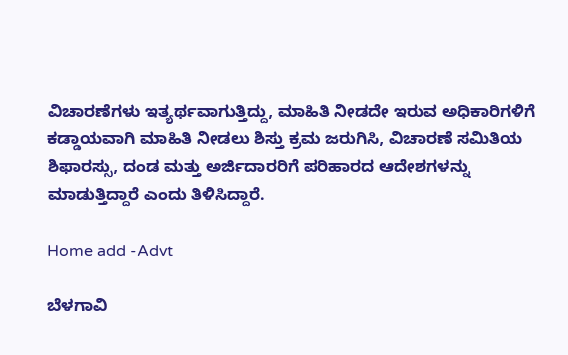ವಿಚಾರಣೆಗಳು ಇತ್ಯರ್ಥವಾಗುತ್ತಿದ್ದು, ಮಾಹಿತಿ ನೀಡದೇ ಇರುವ ಅಧಿಕಾರಿಗಳಿಗೆ ಕಡ್ಡಾಯವಾಗಿ ಮಾಹಿತಿ ನೀಡಲು ಶಿಸ್ತು ಕ್ರಮ ಜರುಗಿಸಿ, ವಿಚಾರಣೆ ಸಮಿತಿಯ ಶಿಫಾರಸ್ಸು, ದಂಡ ಮತ್ತು ಅರ್ಜಿದಾರರಿಗೆ ಪರಿಹಾರದ ಆದೇಶಗಳನ್ನು ಮಾಡುತ್ತಿದ್ದಾರೆ ಎಂದು ತಿಳಿಸಿದ್ದಾರೆ.

Home add -Advt

ಬೆಳಗಾವಿ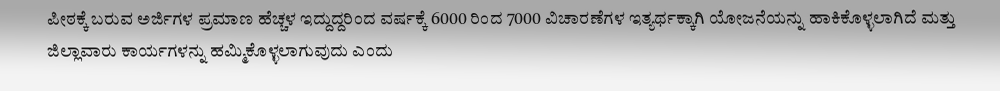ಪೀಠಕ್ಕೆ ಬರುವ ಅರ್ಜಿಗಳ ಪ್ರಮಾಣ ಹೆಚ್ಚಳ ಇದ್ದುದ್ದರಿಂದ ವರ್ಷಕ್ಕೆ 6000 ರಿಂದ 7000 ವಿಚಾರಣೆಗಳ ಇತ್ಯರ್ಥಕ್ಕಾಗಿ ಯೋಜನೆಯನ್ನು ಹಾಕಿಕೊಳ್ಳಲಾಗಿದೆ ಮತ್ತು ಜಿಲ್ಲಾವಾರು ಕಾರ್ಯಗಳನ್ನು ಹಮ್ಮಿಕೊಳ್ಳಲಾಗುವುದು ಎಂದು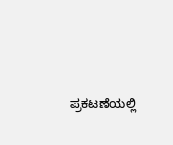ಪ್ರಕಟಣೆಯಲ್ಲಿ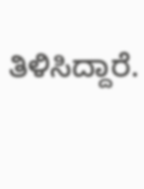ತಿಳಿಸಿದ್ದಾರೆ.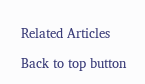Related Articles

Back to top button